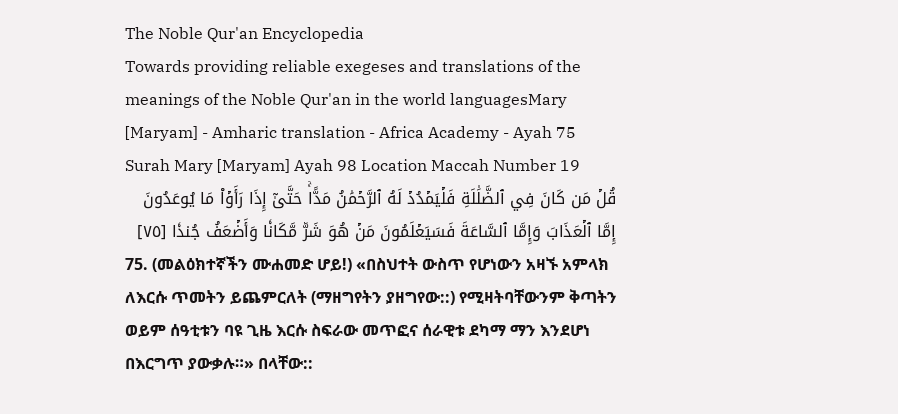The Noble Qur'an Encyclopedia
Towards providing reliable exegeses and translations of the meanings of the Noble Qur'an in the world languagesMary [Maryam] - Amharic translation - Africa Academy - Ayah 75
Surah Mary [Maryam] Ayah 98 Location Maccah Number 19
قُلۡ مَن كَانَ فِي ٱلضَّلَٰلَةِ فَلۡيَمۡدُدۡ لَهُ ٱلرَّحۡمَٰنُ مَدًّاۚ حَتَّىٰٓ إِذَا رَأَوۡاْ مَا يُوعَدُونَ إِمَّا ٱلۡعَذَابَ وَإِمَّا ٱلسَّاعَةَ فَسَيَعۡلَمُونَ مَنۡ هُوَ شَرّٞ مَّكَانٗا وَأَضۡعَفُ جُندٗا [٧٥]
75. (መልዕክተኛችን ሙሐመድ ሆይ!) «በስህተት ውስጥ የሆነውን አዛኙ አምላክ ለእርሱ ጥመትን ይጨምርለት (ማዘግየትን ያዘግየው::) የሚዛትባቸውንም ቅጣትን ወይም ሰዓቲቱን ባዩ ጊዜ እርሱ ስፍራው መጥፎና ሰራዊቱ ደካማ ማን እንደሆነ በእርግጥ ያውቃሉ።» በላቸው::